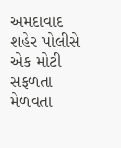અમદાવાદ શહેર પોલીસે એક મોટી સફળતા મેળવતા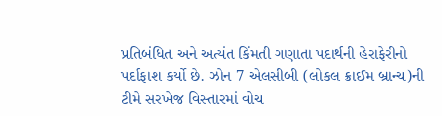પ્રતિબંધિત અને અત્યંત કિંમતી ગણાતા પદાર્થની હેરાફેરીનો પર્દાફાશ કર્યો છે. ઝોન 7 એલસીબી (લોકલ ક્રાઈમ બ્રાન્ચ)ની ટીમે સરખેજ વિસ્તારમાં વોચ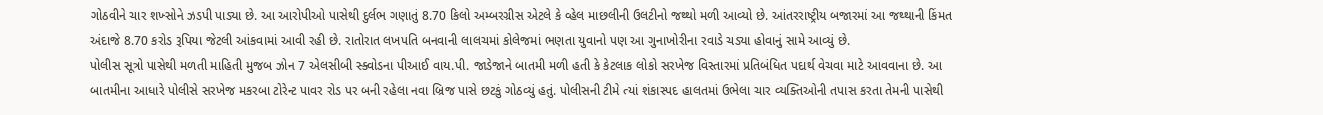ગોઠવીને ચાર શખ્સોને ઝડપી પાડ્યા છે. આ આરોપીઓ પાસેથી દુર્લભ ગણાતું 8.70 કિલો અમ્બરગ્રીસ એટલે કે વ્હેલ માછલીની ઉલટીનો જથ્થો મળી આવ્યો છે. આંતરરાષ્ટ્રીય બજારમાં આ જથ્થાની કિંમત અંદાજે 8.70 કરોડ રૂપિયા જેટલી આંકવામાં આવી રહી છે. રાતોરાત લખપતિ બનવાની લાલચમાં કોલેજમાં ભણતા યુવાનો પણ આ ગુનાખોરીના રવાડે ચડ્યા હોવાનું સામે આવ્યું છે.
પોલીસ સૂત્રો પાસેથી મળતી માહિતી મુજબ ઝોન 7 એલસીબી સ્ક્વોડના પીઆઈ વાય.પી. જાડેજાને બાતમી મળી હતી કે કેટલાક લોકો સરખેજ વિસ્તારમાં પ્રતિબંધિત પદાર્થ વેચવા માટે આવવાના છે. આ બાતમીના આધારે પોલીસે સરખેજ મકરબા ટોરેન્ટ પાવર રોડ પર બની રહેલા નવા બ્રિજ પાસે છટકું ગોઠવ્યું હતું. પોલીસની ટીમે ત્યાં શંકાસ્પદ હાલતમાં ઉભેલા ચાર વ્યક્તિઓની તપાસ કરતા તેમની પાસેથી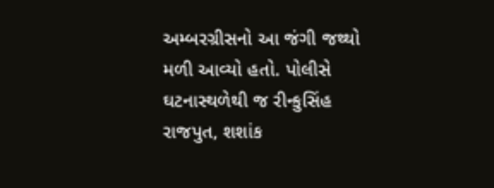અમ્બરગ્રીસનો આ જંગી જથ્થો મળી આવ્યો હતો. પોલીસે ઘટનાસ્થળેથી જ રીન્કુસિંહ રાજપુત, શશાંક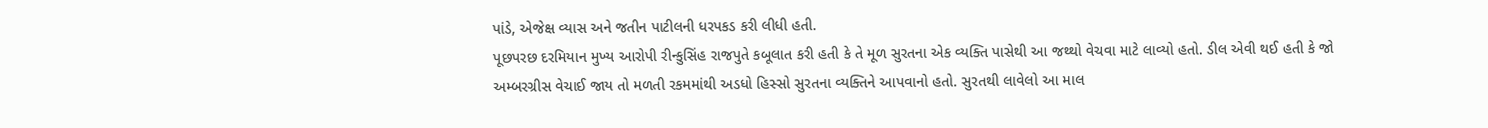પાંડે, એજેક્ષ વ્યાસ અને જતીન પાટીલની ધરપકડ કરી લીધી હતી.
પૂછપરછ દરમિયાન મુખ્ય આરોપી રીન્કુસિંહ રાજપુતે કબૂલાત કરી હતી કે તે મૂળ સુરતના એક વ્યક્તિ પાસેથી આ જથ્થો વેચવા માટે લાવ્યો હતો. ડીલ એવી થઈ હતી કે જો અમ્બરગ્રીસ વેચાઈ જાય તો મળતી રકમમાંથી અડધો હિસ્સો સુરતના વ્યક્તિને આપવાનો હતો. સુરતથી લાવેલો આ માલ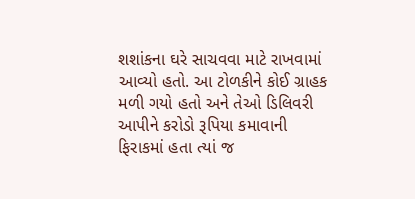શશાંકના ઘરે સાચવવા માટે રાખવામાં આવ્યો હતો. આ ટોળકીને કોઈ ગ્રાહક મળી ગયો હતો અને તેઓ ડિલિવરી આપીને કરોડો રૂપિયા કમાવાની ફિરાકમાં હતા ત્યાં જ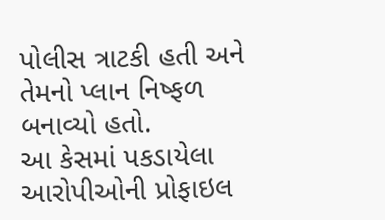પોલીસ ત્રાટકી હતી અને તેમનો પ્લાન નિષ્ફળ બનાવ્યો હતો.
આ કેસમાં પકડાયેલા આરોપીઓની પ્રોફાઇલ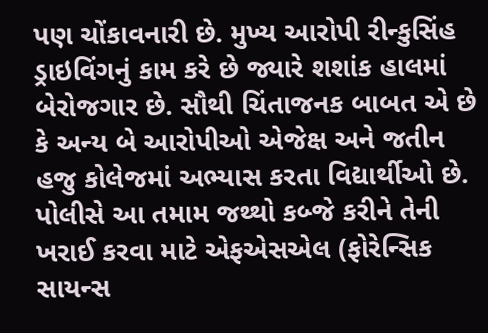પણ ચોંકાવનારી છે. મુખ્ય આરોપી રીન્કુસિંહ ડ્રાઇવિંગનું કામ કરે છે જ્યારે શશાંક હાલમાં બેરોજગાર છે. સૌથી ચિંતાજનક બાબત એ છે કે અન્ય બે આરોપીઓ એજેક્ષ અને જતીન હજુ કોલેજમાં અભ્યાસ કરતા વિદ્યાર્થીઓ છે. પોલીસે આ તમામ જથ્થો કબ્જે કરીને તેની ખરાઈ કરવા માટે એફએસએલ (ફોરેન્સિક સાયન્સ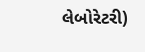લેબોરેટરી)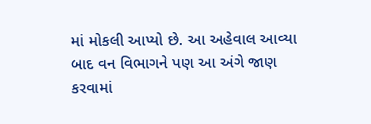માં મોકલી આપ્યો છે. આ અહેવાલ આવ્યા બાદ વન વિભાગને પણ આ અંગે જાણ કરવામાં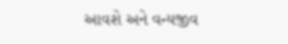આવશે અને વન્યજીવ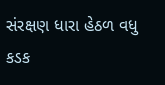સંરક્ષણ ધારા હેઠળ વધુ કડક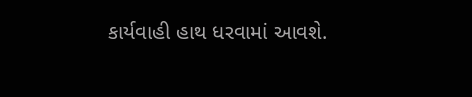કાર્યવાહી હાથ ધરવામાં આવશે.